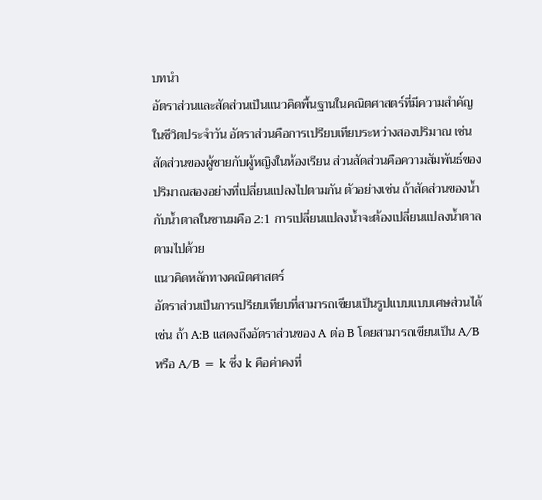บทนำ
อัตราส่วนและสัดส่วนเป็นแนวคิดพื้นฐานในคณิตศาสตร์ที่มีความสำคัญในชีวิตประจำวัน อัตราส่วนคือการเปรียบเทียบระหว่างสองปริมาณ เช่น สัดส่วนของผู้ชายกับผู้หญิงในห้องเรียน ส่วนสัดส่วนคือความสัมพันธ์ของปริมาณสองอย่างที่เปลี่ยนแปลงไปตามกัน ตัวอย่างเช่น ถ้าสัดส่วนของน้ำกับน้ำตาลในชานมคือ 2:1 การเปลี่ยนแปลงน้ำจะต้องเปลี่ยนแปลงน้ำตาลตามไปด้วย
แนวคิดหลักทางคณิตศาสตร์
อัตราส่วนเป็นการเปรียบเทียบที่สามารถเขียนเป็นรูปแบบแบบเศษส่วนได้ เช่น ถ้า A:B แสดงถึงอัตราส่วนของ A ต่อ B โดยสามารถเขียนเป็น A/B หรือ A/B = k ซึ่ง k คือค่าคงที่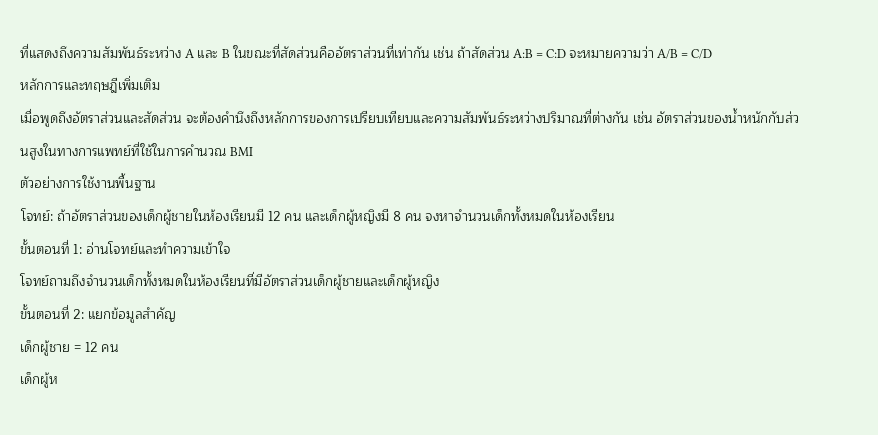ที่แสดงถึงความสัมพันธ์ระหว่าง A และ B ในขณะที่สัดส่วนคืออัตราส่วนที่เท่ากัน เช่น ถ้าสัดส่วน A:B = C:D จะหมายความว่า A/B = C/D
หลักการและทฤษฎีเพิ่มเติม
เมื่อพูดถึงอัตราส่วนและสัดส่วน จะต้องคำนึงถึงหลักการของการเปรียบเทียบและความสัมพันธ์ระหว่างปริมาณที่ต่างกัน เช่น อัตราส่วนของน้ำหนักกับส่วนสูงในทางการแพทย์ที่ใช้ในการคำนวณ BMI
ตัวอย่างการใช้งานพื้นฐาน
โจทย์: ถ้าอัตราส่วนของเด็กผู้ชายในห้องเรียนมี 12 คน และเด็กผู้หญิงมี 8 คน จงหาจำนวนเด็กทั้งหมดในห้องเรียน
ขั้นตอนที่ 1: อ่านโจทย์และทำความเข้าใจ
โจทย์ถามถึงจำนวนเด็กทั้งหมดในห้องเรียนที่มีอัตราส่วนเด็กผู้ชายและเด็กผู้หญิง
ขั้นตอนที่ 2: แยกข้อมูลสำคัญ
เด็กผู้ชาย = 12 คน
เด็กผู้ห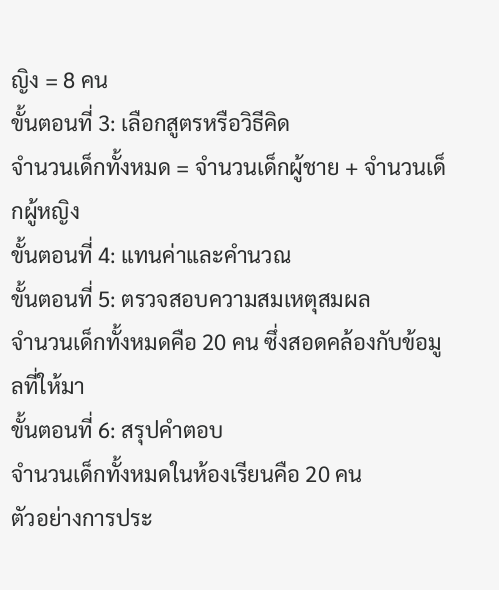ญิง = 8 คน
ขั้นตอนที่ 3: เลือกสูตรหรือวิธีคิด
จำนวนเด็กทั้งหมด = จำนวนเด็กผู้ชาย + จำนวนเด็กผู้หญิง
ขั้นตอนที่ 4: แทนค่าและคำนวณ
ขั้นตอนที่ 5: ตรวจสอบความสมเหตุสมผล
จำนวนเด็กทั้งหมดคือ 20 คน ซึ่งสอดคล้องกับข้อมูลที่ให้มา
ขั้นตอนที่ 6: สรุปคำตอบ
จำนวนเด็กทั้งหมดในห้องเรียนคือ 20 คน
ตัวอย่างการประ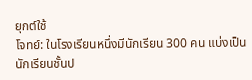ยุกต์ใช้
โจทย์: ในโรงเรียนหนึ่งมีนักเรียน 300 คน แบ่งเป็นนักเรียนชั้นป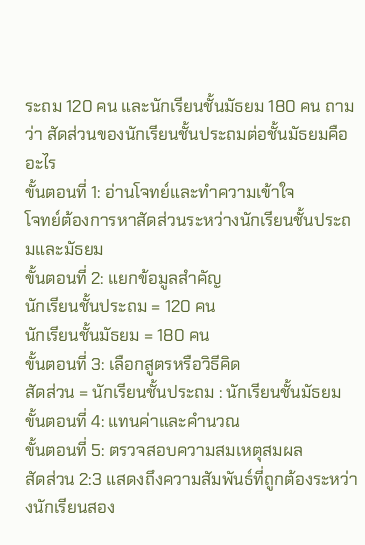ระถม 120 คน และนักเรียนชั้นมัธยม 180 คน ถามว่า สัดส่วนของนักเรียนชั้นประถมต่อชั้นมัธยมคืออะไร
ขั้นตอนที่ 1: อ่านโจทย์และทำความเข้าใจ
โจทย์ต้องการหาสัดส่วนระหว่างนักเรียนชั้นประถมและมัธยม
ขั้นตอนที่ 2: แยกข้อมูลสำคัญ
นักเรียนชั้นประถม = 120 คน
นักเรียนชั้นมัธยม = 180 คน
ขั้นตอนที่ 3: เลือกสูตรหรือวิธีคิด
สัดส่วน = นักเรียนชั้นประถม : นักเรียนชั้นมัธยม
ขั้นตอนที่ 4: แทนค่าและคำนวณ
ขั้นตอนที่ 5: ตรวจสอบความสมเหตุสมผล
สัดส่วน 2:3 แสดงถึงความสัมพันธ์ที่ถูกต้องระหว่างนักเรียนสอง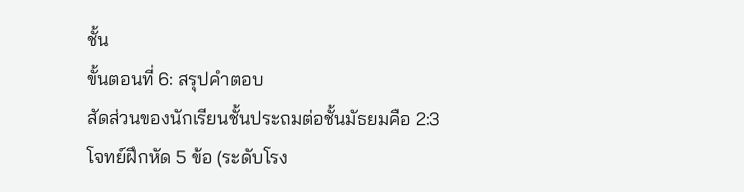ชั้น
ขั้นตอนที่ 6: สรุปคำตอบ
สัดส่วนของนักเรียนชั้นประถมต่อชั้นมัธยมคือ 2:3
โจทย์ฝึกหัด 5 ข้อ (ระดับโรง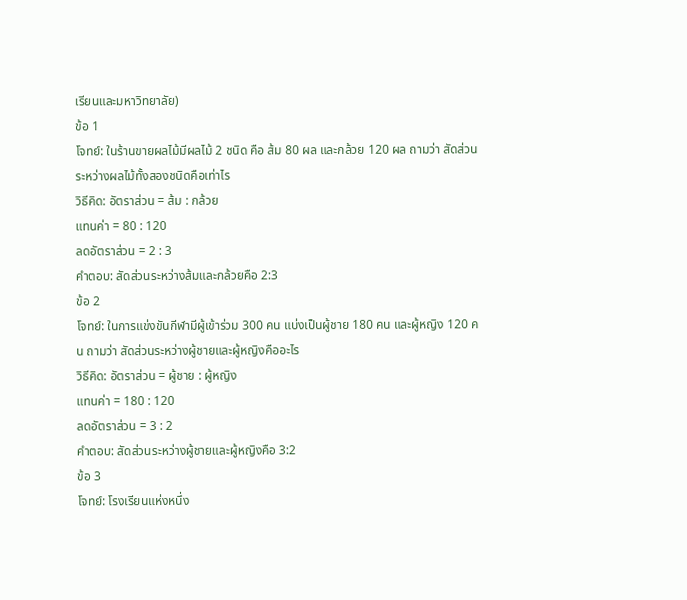เรียนและมหาวิทยาลัย)
ข้อ 1
โจทย์: ในร้านขายผลไม้มีผลไม้ 2 ชนิด คือ ส้ม 80 ผล และกล้วย 120 ผล ถามว่า สัดส่วนระหว่างผลไม้ทั้งสองชนิดคือเท่าไร
วิธีคิด: อัตราส่วน = ส้ม : กล้วย
แทนค่า = 80 : 120
ลดอัตราส่วน = 2 : 3
คำตอบ: สัดส่วนระหว่างส้มและกล้วยคือ 2:3
ข้อ 2
โจทย์: ในการแข่งขันกีฬามีผู้เข้าร่วม 300 คน แบ่งเป็นผู้ชาย 180 คน และผู้หญิง 120 คน ถามว่า สัดส่วนระหว่างผู้ชายและผู้หญิงคืออะไร
วิธีคิด: อัตราส่วน = ผู้ชาย : ผู้หญิง
แทนค่า = 180 : 120
ลดอัตราส่วน = 3 : 2
คำตอบ: สัดส่วนระหว่างผู้ชายและผู้หญิงคือ 3:2
ข้อ 3
โจทย์: โรงเรียนแห่งหนึ่ง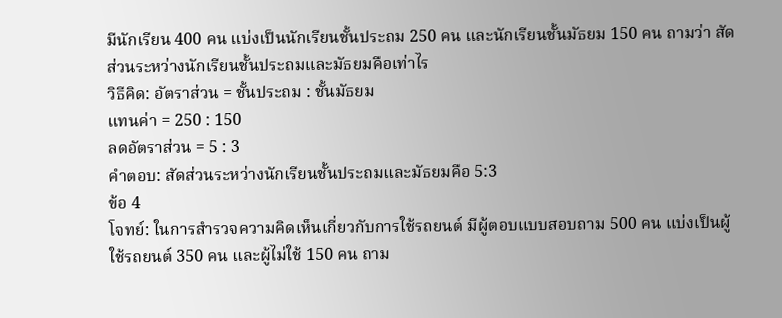มีนักเรียน 400 คน แบ่งเป็นนักเรียนชั้นประถม 250 คน และนักเรียนชั้นมัธยม 150 คน ถามว่า สัดส่วนระหว่างนักเรียนชั้นประถมและมัธยมคือเท่าไร
วิธีคิด: อัตราส่วน = ชั้นประถม : ชั้นมัธยม
แทนค่า = 250 : 150
ลดอัตราส่วน = 5 : 3
คำตอบ: สัดส่วนระหว่างนักเรียนชั้นประถมและมัธยมคือ 5:3
ข้อ 4
โจทย์: ในการสำรวจความคิดเห็นเกี่ยวกับการใช้รถยนต์ มีผู้ตอบแบบสอบถาม 500 คน แบ่งเป็นผู้ใช้รถยนต์ 350 คน และผู้ไม่ใช้ 150 คน ถาม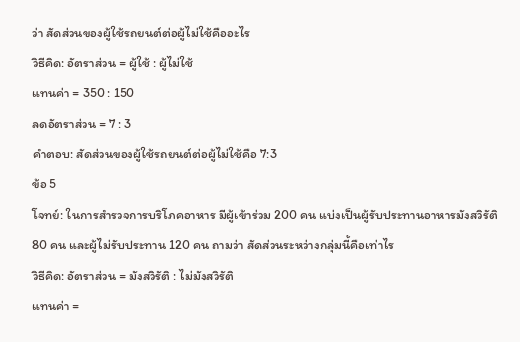ว่า สัดส่วนของผู้ใช้รถยนต์ต่อผู้ไม่ใช้คืออะไร
วิธีคิด: อัตราส่วน = ผู้ใช้ : ผู้ไม่ใช้
แทนค่า = 350 : 150
ลดอัตราส่วน = 7 : 3
คำตอบ: สัดส่วนของผู้ใช้รถยนต์ต่อผู้ไม่ใช้คือ 7:3
ข้อ 5
โจทย์: ในการสำรวจการบริโภคอาหาร มีผู้เข้าร่วม 200 คน แบ่งเป็นผู้รับประทานอาหารมังสวิรัติ 80 คน และผู้ไม่รับประทาน 120 คน ถามว่า สัดส่วนระหว่างกลุ่มนี้คือเท่าไร
วิธีคิด: อัตราส่วน = มังสวิรัติ : ไม่มังสวิรัติ
แทนค่า =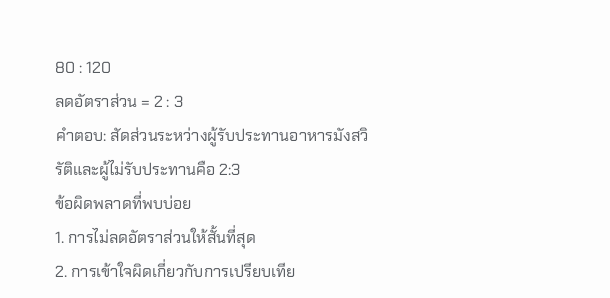80 : 120
ลดอัตราส่วน = 2 : 3
คำตอบ: สัดส่วนระหว่างผู้รับประทานอาหารมังสวิรัติและผู้ไม่รับประทานคือ 2:3
ข้อผิดพลาดที่พบบ่อย
1. การไม่ลดอัตราส่วนให้สั้นที่สุด
2. การเข้าใจผิดเกี่ยวกับการเปรียบเทีย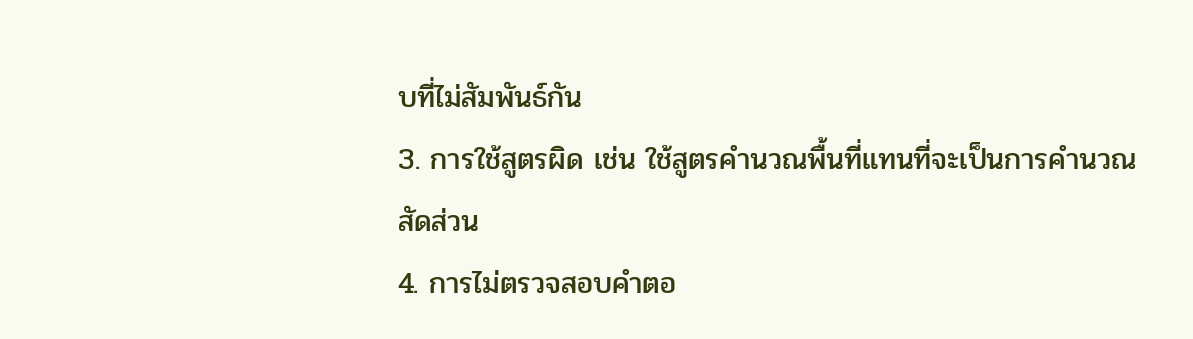บที่ไม่สัมพันธ์กัน
3. การใช้สูตรผิด เช่น ใช้สูตรคำนวณพื้นที่แทนที่จะเป็นการคำนวณสัดส่วน
4. การไม่ตรวจสอบคำตอ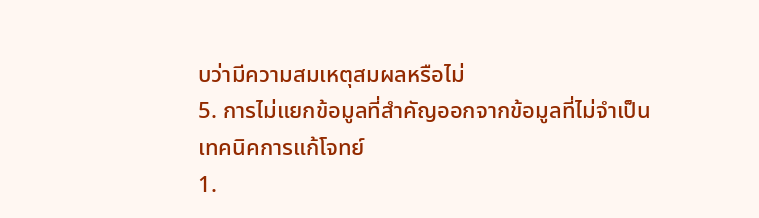บว่ามีความสมเหตุสมผลหรือไม่
5. การไม่แยกข้อมูลที่สำคัญออกจากข้อมูลที่ไม่จำเป็น
เทคนิคการแก้โจทย์
1.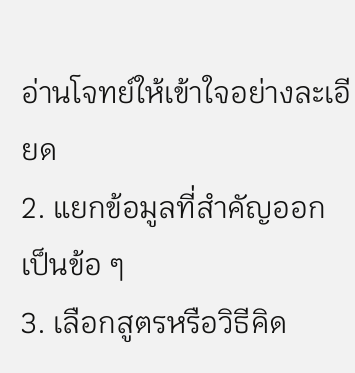อ่านโจทย์ให้เข้าใจอย่างละเอียด
2. แยกข้อมูลที่สำคัญออกเป็นข้อ ๆ
3. เลือกสูตรหรือวิธีคิด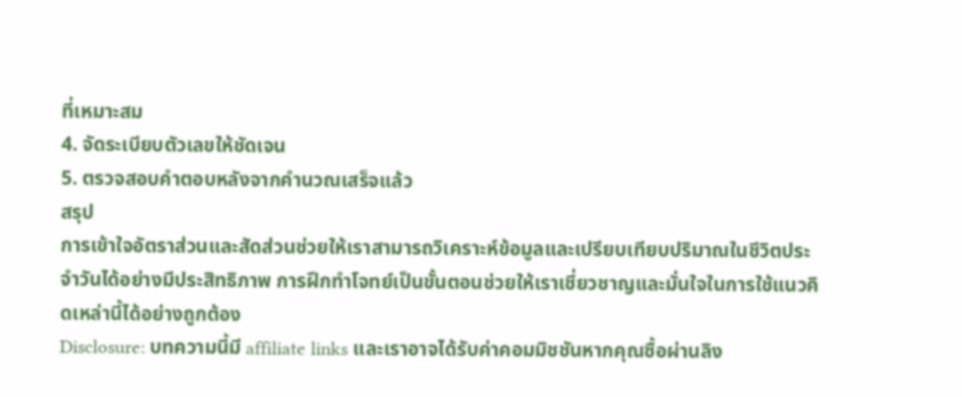ที่เหมาะสม
4. จัดระเบียบตัวเลขให้ชัดเจน
5. ตรวจสอบคำตอบหลังจากคำนวณเสร็จแล้ว
สรุป
การเข้าใจอัตราส่วนและสัดส่วนช่วยให้เราสามารถวิเคราะห์ข้อมูลและเปรียบเทียบปริมาณในชีวิตประจำวันได้อย่างมีประสิทธิภาพ การฝึกทำโจทย์เป็นขั้นตอนช่วยให้เราเชี่ยวชาญและมั่นใจในการใช้แนวคิดเหล่านี้ได้อย่างถูกต้อง
Disclosure: บทความนี้มี affiliate links และเราอาจได้รับค่าคอมมิชชันหากคุณซื้อผ่านลิง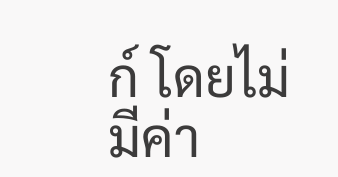ก์ โดยไม่มีค่า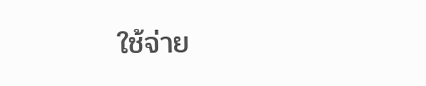ใช้จ่าย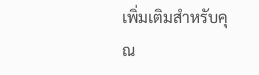เพิ่มเติมสำหรับคุณ